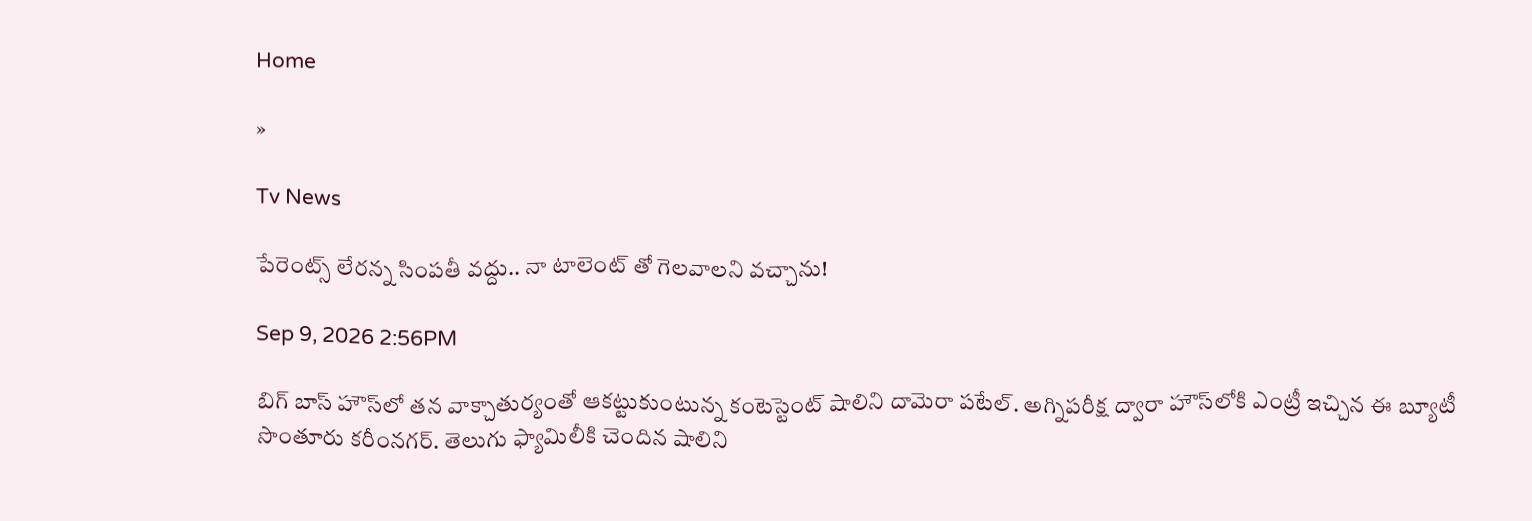Home

»

Tv News

పేరెంట్స్ లేరన్న సింపతీ వద్దు.. నా టాలెంట్ తో గెలవాలని వచ్చాను!

Sep 9, 2026 2:56PM

బిగ్ బాస్ హౌస్‌లో తన వాక్చాతుర్యంతో ఆకట్టుకుంటున్న కంటెస్టెంట్ షాలిని దామెరా పటేల్. అగ్నిపరీక్ష ద్వారా హౌస్‌లోకి ఎంట్రీ ఇచ్చిన ఈ బ్యూటీ సొంతూరు కరీంనగర్. తెలుగు ఫ్యామిలీకి చెందిన షాలిని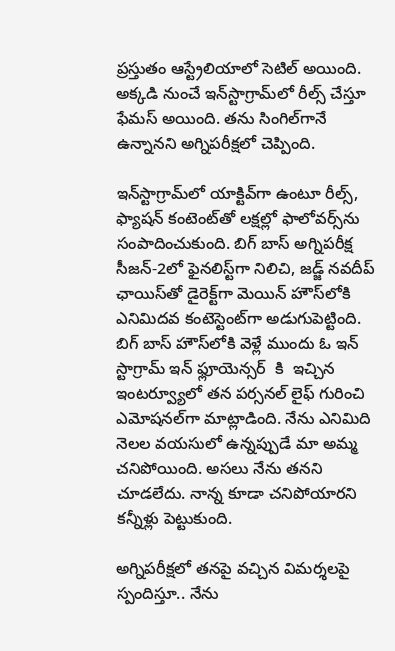ప్రస్తుతం ఆస్ట్రేలియాలో సెటిల్ అయింది. అక్కడి నుంచే ఇన్‌స్టాగ్రామ్‌లో రీల్స్ చేస్తూ ఫేమస్ అయింది. తను సింగిల్‌గానే ఉన్నానని అగ్నిపరీక్షలో చెప్పింది.

ఇన్‌స్టాగ్రామ్‌లో యాక్టివ్‌గా ఉంటూ రీల్స్, ఫ్యాషన్ కంటెంట్‌తో లక్షల్లో ఫాలోవర్స్‌ను సంపాదించుకుంది. బిగ్ బాస్ అగ్నిపరీక్ష సీజన్-2లో ఫైనలిస్ట్‌గా నిలిచి, జడ్జ్ నవదీప్ ఛాయిస్‌తో డైరెక్ట్‌గా మెయిన్ హౌస్‌లోకి ఎనిమిదవ కంటెస్టెంట్‌గా అడుగుపెట్టింది.
బిగ్ బాస్ హౌస్‌లోకి వెళ్లే ముందు ఓ ఇన్ స్టాగ్రామ్ ఇన్ ఫ్లూయెన్సర్  కి  ఇచ్చిన ఇంటర్వ్యూలో తన పర్సనల్ లైఫ్ గురించి ఎమోషనల్‌గా మాట్లాడింది. నేను ఎనిమిది నెలల వయసులో ఉన్నప్పుడే మా అమ్మ చనిపోయింది. అసలు నేను తనని చూడలేదు. నాన్న కూడా చనిపోయారని కన్నీళ్లు పెట్టుకుంది.

అగ్నిపరీక్షలో తనపై వచ్చిన విమర్శలపై స్పందిస్తూ.. నేను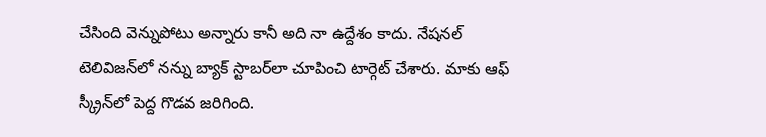చేసింది వెన్నుపోటు అన్నారు కానీ అది నా ఉద్దేశం కాదు. నేషనల్ టెలివిజన్‌లో నన్ను బ్యాక్ స్టాబర్‌లా చూపించి టార్గెట్ చేశారు. మాకు ఆఫ్ స్క్రీన్‌లో పెద్ద గొడవ జరిగింది.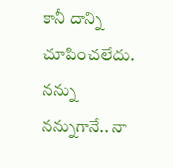కానీ దాన్ని చూపించలేదు. నన్ను నన్నుగానే.. నా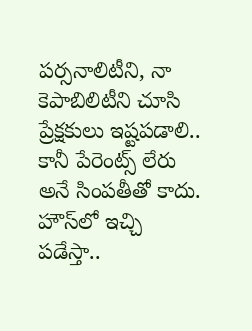పర్సనాలిటీని, నా కెపాబిలిటీని చూసి ప్రేక్షకులు ఇష్టపడాలి.. కానీ పేరెంట్స్ లేరు అనే సింపతీతో కాదు. హౌస్‌లో ఇచ్చి పడేస్తా..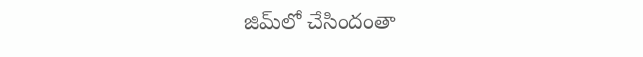జిమ్‌లో చేసిందంతా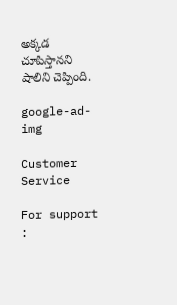అక్కడ చూపిస్తానని షాలిని చెప్పింది.

google-ad-img

Customer Service

For support :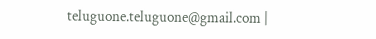teluguone.teluguone@gmail.com |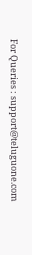For Queries : support@teluguone.com